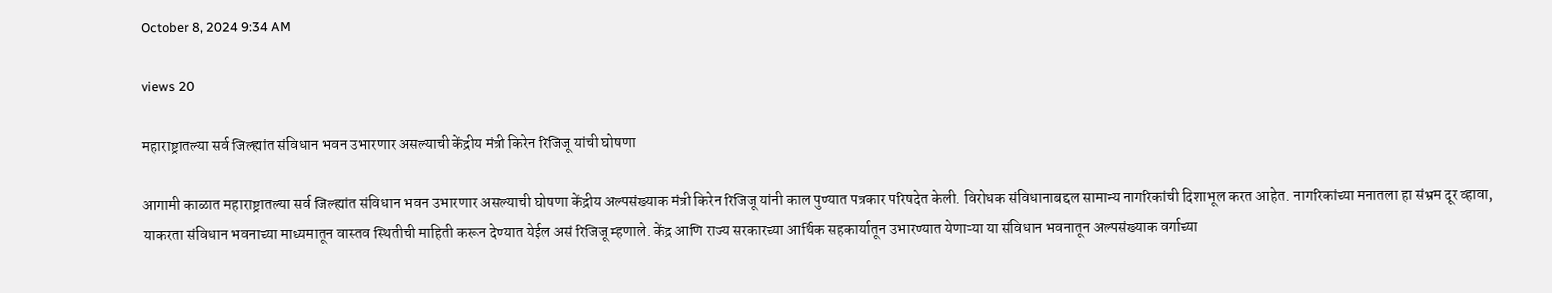October 8, 2024 9:34 AM

views 20

महाराष्ट्रातल्या सर्व जिल्ह्यांत संविधान भवन उभारणार असल्याची केंद्रीय मंत्री किरेन रिजिजू यांची घोषणा

आगामी काळात महाराष्ट्रातल्या सर्व जिल्ह्यांत संविधान भवन उभारणार असल्याची घोषणा केंद्रीय अल्पसंख्याक मंत्री किरेन रिजिजू यांनी काल पुण्यात पत्रकार परिषदेत केली. विरोधक संविधानाबद्दल सामान्य नागरिकांची दिशाभूल करत आहेत. नागरिकांच्या मनातला हा संभ्रम दूर व्हावा, याकरता संविधान भवनाच्या माध्यमातून वास्तव स्थितीची माहिती करून देण्यात येईल असं रिजिजू म्हणाले. केंद्र आणि राज्य सरकारच्या आर्थिक सहकार्यातून उभारण्यात येणाऱ्या या संविधान भवनातून अल्पसंख्याक वर्गाच्या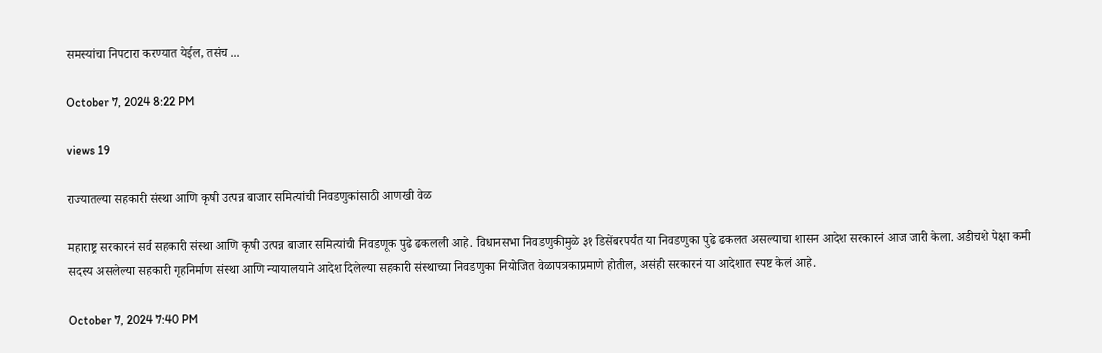समस्यांचा निपटारा करण्यात येईल, तसंच ...

October 7, 2024 8:22 PM

views 19

राज्यातल्या सहकारी संस्था आणि कृषी उत्पन्न बाजार समित्यांची निवडणुकांसाठी आणखी वेळ

महाराष्ट्र सरकारनं सर्व सहकारी संस्था आणि कृषी उत्पन्न बाजार समित्यांची निवडणूक पुढे ढकलली आहे. विधानसभा निवडणुकीमुळे ३१ डिसेंबरपर्यंत या निवडणुका पुढे ढकलत असल्याचा शासन आदेश सरकारनं आज जारी केला. अडीचशे पेक्षा कमी सदस्य असलेल्या सहकारी गृहनिर्माण संस्था आणि न्यायालयाने आदेश दिलेल्या सहकारी संस्थाच्या निवडणुका नियोजित वेळापत्रकाप्रमाणे होतील, असंही सरकारनं या आदेशात स्पष्ट केलं आहे.

October 7, 2024 7:40 PM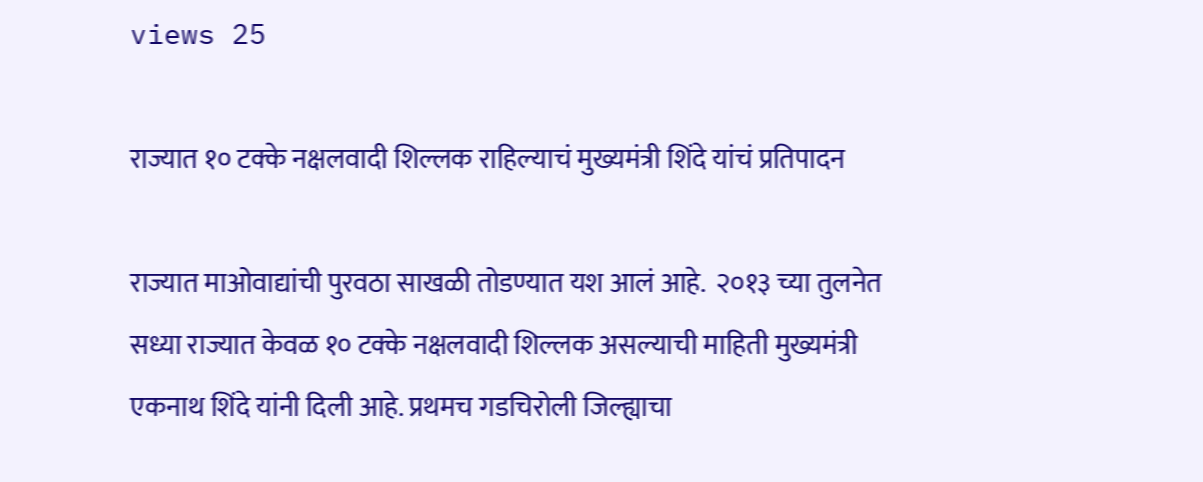views 25

राज्यात १० टक्के नक्षलवादी शिल्लक राहिल्याचं मुख्यमंत्री शिंदे यांचं प्रतिपादन

राज्यात माओवाद्यांची पुरवठा साखळी तोडण्यात यश आलं आहे.  २०१३ च्या तुलनेत सध्या राज्यात केवळ १० टक्के नक्षलवादी शिल्लक असल्याची माहिती मुख्यमंत्री एकनाथ शिंदे यांनी दिली आहे. प्रथमच गडचिरोली जिल्ह्याचा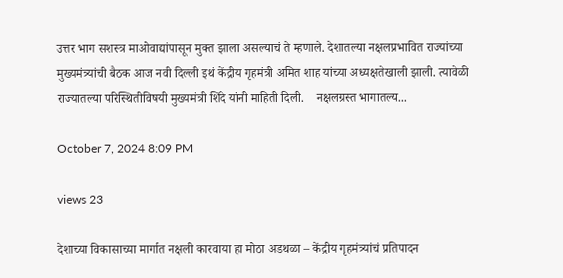उत्तर भाग सशस्त्र माओवाद्यांपासून मुक्त झाला असल्याचं ते म्हणाले. देशातल्या नक्षलप्रभावित राज्यांच्या मुख्यमंत्र्यांची बैठक आज नवी दिल्ली इथं केंद्रीय गृहमंत्री अमित शाह यांच्या अध्यक्षतेखाली झाली. त्यावेळी राज्यातल्या परिस्थितीविषयी मुख्यमंत्री शिंदे यांनी माहिती दिली.    नक्षलग्रस्त भागातल्य...

October 7, 2024 8:09 PM

views 23

देशाच्या विकासाच्या मार्गात नक्षली कारवाया हा मोठा अडथळा – केंद्रीय गृहमंत्र्यांचं प्रतिपादन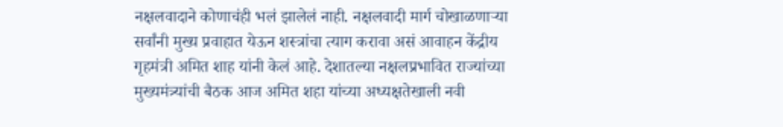नक्षलवादाने कोणाचंही भलं झालेलं नाही. नक्षलवादी मार्ग चोखाळणाऱ्या सर्वांनी मुख्य प्रवाहात येऊन शस्त्रांचा त्याग करावा असं आवाहन केंद्रीय गृहमंत्री अमित शाह यांनी केलं आहे. देशातल्या नक्षलप्रभावित राज्यांच्या मुख्यमंत्र्यांची बैठक आज अमित शहा यांच्या अध्यक्षतेखाली नवी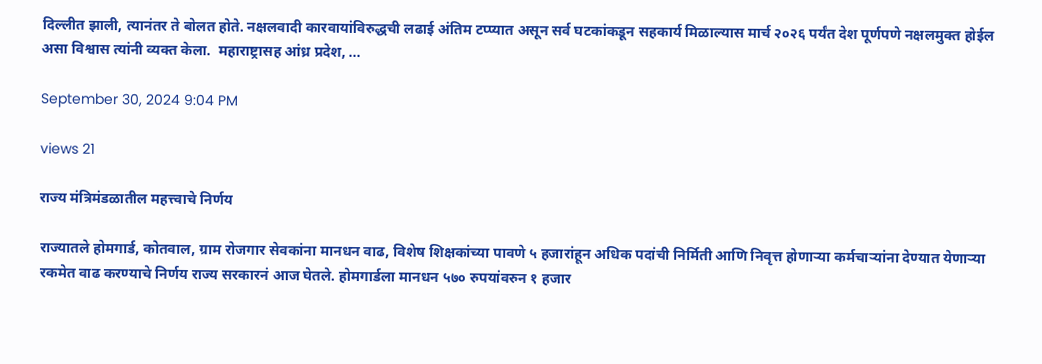दिल्लीत झाली, त्यानंतर ते बोलत होते. नक्षलवादी कारवायांविरुद्धची लढाई अंतिम टप्प्यात असून सर्व घटकांकडून सहकार्य मिळाल्यास मार्च २०२६ पर्यंत देश पूर्णपणे नक्षलमुक्त होईल असा विश्वास त्यांनी व्यक्त केला.  महाराष्ट्रासह आंध्र प्रदेश, ...

September 30, 2024 9:04 PM

views 21

राज्य मंत्रिमंडळातील महत्त्वाचे निर्णय

राज्यातले होमगार्ड, कोतवाल, ग्राम रोजगार सेवकांना मानधन वाढ, विशेष शिक्षकांच्या पावणे ५ हजारांहून अधिक पदांची निर्मिती आणि निवृत्त होणाऱ्या कर्मचाऱ्यांना देण्यात येणाऱ्या रकमेत वाढ करण्याचे निर्णय राज्य सरकारनं आज घेतले. होमगार्डला मानधन ५७० रुपयांवरुन १ हजार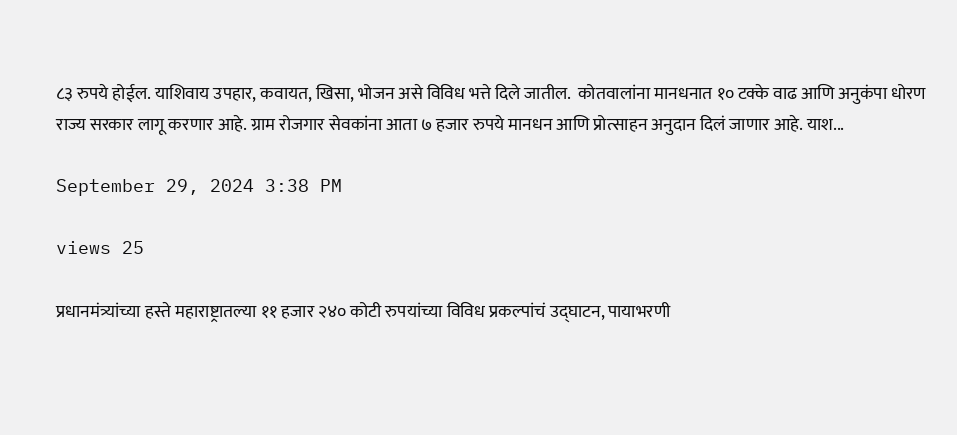८३ रुपये होईल. याशिवाय उपहार, कवायत, खिसा, भोजन असे विविध भत्ते दिले जातील.  कोतवालांना मानधनात १० टक्के वाढ आणि अनुकंपा धोरण राज्य सरकार लागू करणार आहे. ग्राम रोजगार सेवकांना आता ७ हजार रुपये मानधन आणि प्रोत्साहन अनुदान दिलं जाणार आहे. याश...

September 29, 2024 3:38 PM

views 25

प्रधानमंत्र्यांच्या हस्ते महाराष्ट्रातल्या ११ हजार २४० कोटी रुपयांच्या विविध प्रकल्पांचं उद्घाटन, पायाभरणी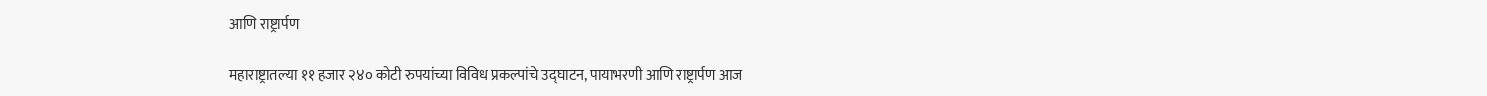आणि राष्ट्रार्पण

महाराष्ट्रातल्या ११ हजार २४० कोटी रुपयांच्या विविध प्रकल्पांचे उद्घाटन, पायाभरणी आणि राष्ट्रार्पण आज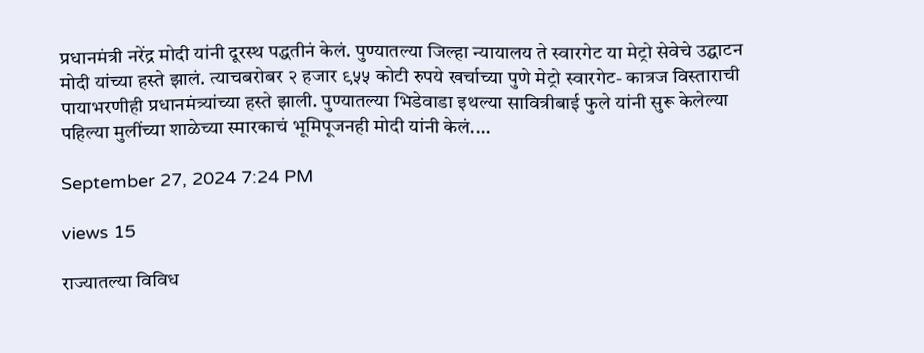प्रधानमंत्री नरेंद्र मोदी यांनी दूरस्थ पद्धतीनं केलं. पुण्यातल्या जिल्हा न्यायालय ते स्वारगेट या मेट्रो सेवेचे उद्घाटन मोदी यांच्या हस्ते झालं. त्याचबरोबर २ हजार ९५५ कोटी रुपये खर्चाच्या पुणे मेट्रो स्वारगेट- कात्रज विस्ताराची पायाभरणीही प्रधानमंत्र्यांच्या हस्ते झाली. पुण्यातल्या भिडेवाडा इथल्या सावित्रीबाई फुले यांनी सुरू केलेल्या पहिल्या मुलींच्या शाळेच्या स्मारकाचं भूमिपूजनही मोदी यांनी केलं....

September 27, 2024 7:24 PM

views 15

राज्यातल्या विविध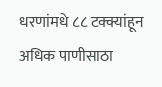धरणांमधे ८८ टक्क्यांहून अधिक पाणीसाठा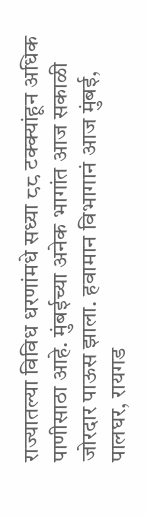राज्यातल्या विविध धरणांमधे सध्या ८८ टक्क्यांहून अधिक पाणीसाठा आहे. मुंबईच्या अनेक भागांत आज सकाळी जोरदार पाऊस झाला. हवामान विभागानं आज मुंबई, पालघर, रायगड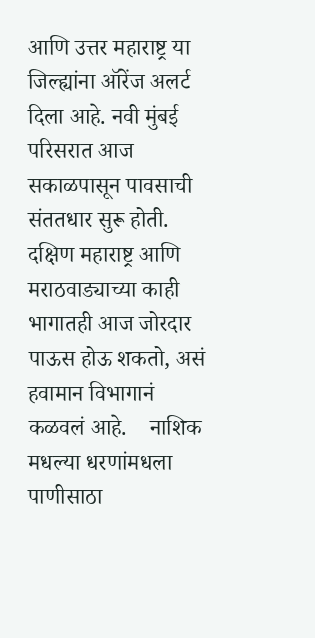आणि उत्तर महाराष्ट्र या जिल्ह्यांना ऑरेंज अलर्ट दिला आहे. नवी मुंबई परिसरात आज सकाळपासून पावसाची संततधार सुरू होती. दक्षिण महाराष्ट्र आणि मराठवाड्याच्या काही भागातही आज जोरदार पाऊस होऊ शकतो, असं हवामान विभागानं कळवलं आहे.    नाशिक मधल्या धरणांमधला पाणीसाठा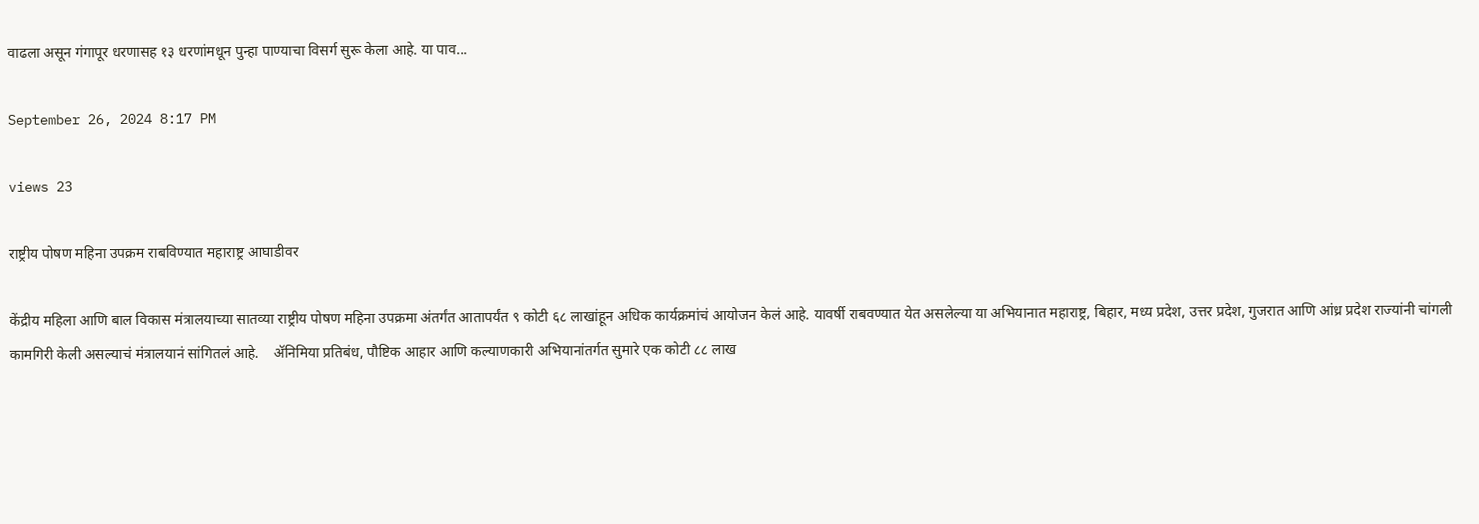वाढला असून गंगापूर धरणासह १३ धरणांमधून पुन्हा पाण्याचा विसर्ग सुरू केला आहे. या पाव...

September 26, 2024 8:17 PM

views 23

राष्ट्रीय पोषण महिना उपक्रम राबविण्यात महाराष्ट्र आघाडीवर

केंद्रीय महिला आणि बाल विकास मंत्रालयाच्या सातव्या राष्ट्रीय पोषण महिना उपक्रमा अंतर्गंत आतापर्यंत ९ कोटी ६८ लाखांहून अधिक कार्यक्रमांचं आयोजन केलं आहे. यावर्षी राबवण्यात येत असलेल्या या अभियानात महाराष्ट्र, बिहार, मध्य प्रदेश, उत्तर प्रदेश, गुजरात आणि आंध्र प्रदेश राज्यांनी चांगली कामगिरी केली असल्याचं मंत्रालयानं सांगितलं आहे.    ॲनिमिया प्रतिबंध, पौष्टिक आहार आणि कल्याणकारी अभियानांतर्गत सुमारे एक कोटी ८८ लाख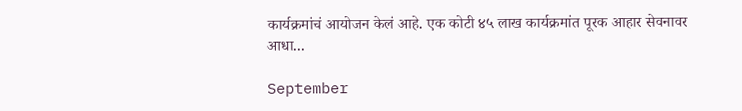कार्यक्रमांचं आयोजन केलं आहे. एक कोटी ४५ लाख कार्यक्रमांत पूरक आहार सेवनावर आधा...

September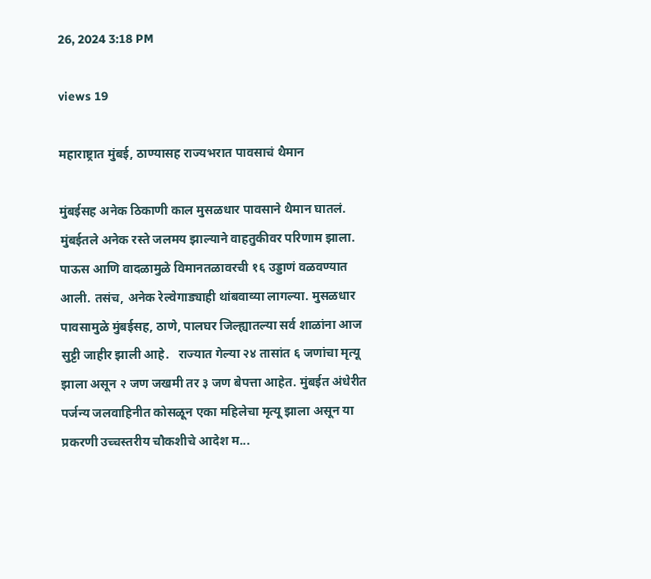26, 2024 3:18 PM

views 19

महाराष्ट्रात मुंबई, ठाण्यासह राज्यभरात पावसाचं थैमान

मुंबईसह अनेक ठिकाणी काल मुसळधार पावसाने थैमान घातलं. मुंबईतले अनेक रस्ते जलमय झाल्याने वाहतुकीवर परिणाम झाला. पाऊस आणि वादळामुळे विमानतळावरची १६ उड्डाणं वळवण्यात आली. तसंच, अनेक रेल्वेगाड्याही थांबवाव्या लागल्या. मुसळधार पावसामुळे मुंबईसह, ठाणे, पालघर जिल्ह्यातल्या सर्व शाळांना आज सुट्टी जाहीर झाली आहे.   राज्यात गेल्या २४ तासांत ६ जणांचा मृत्यू झाला असून २ जण जखमी तर ३ जण बेपत्ता आहेत. मुंबईत अंधेरीत पर्जन्य जलवाहिनीत कोसळून एका महिलेचा मृत्यू झाला असून या प्रकरणी उच्चस्तरीय चौकशीचे आदेश म...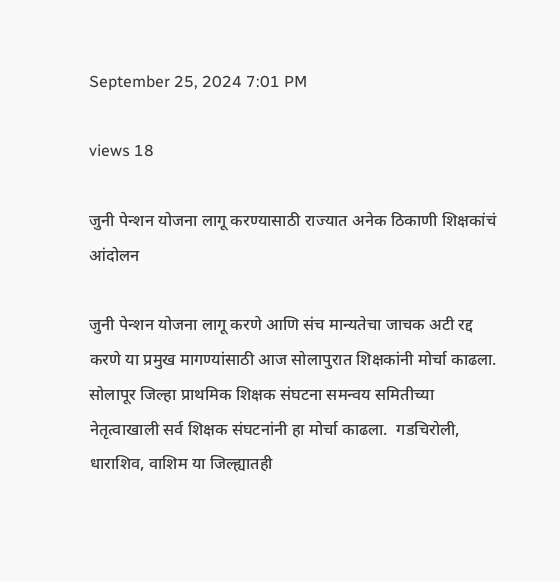September 25, 2024 7:01 PM

views 18

जुनी पेन्शन योजना लागू करण्यासाठी राज्यात अनेक ठिकाणी शिक्षकांचं आंदोलन

जुनी पेन्शन योजना लागू करणे आणि संच मान्यतेचा जाचक अटी रद्द करणे या प्रमुख मागण्यांसाठी आज सोलापुरात शिक्षकांनी मोर्चा काढला. सोलापूर जिल्हा प्राथमिक शिक्षक संघटना समन्वय समितीच्या नेतृत्वाखाली सर्व शिक्षक संघटनांनी हा मोर्चा काढला.  गडचिरोली, धाराशिव, वाशिम या जिल्ह्यातही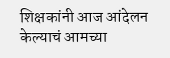शिक्षकांनी आज आंदेलन केल्याचं आमच्या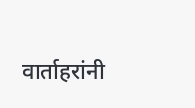वार्ताहरांनी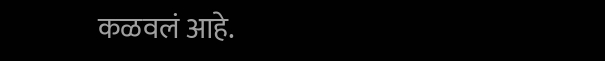कळवलं आहे.